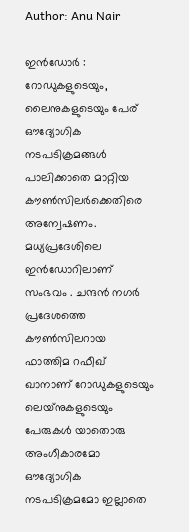Author: Anu Nair

ഇൻഡോർ : റോഡുകളുടെയും, ലൈനുകളുടെയും പേര് ഔദ്യോഗിക നടപടിക്രമങ്ങൾ പാലിക്കാതെ മാറ്റിയ കൗൺസിലർക്കെതിരെ അന്വേഷണം. മധ്യപ്രദേശിലെ ഇൻഡോറിലാണ് സംഭവം . ചന്ദൻ നഗർ പ്രദേശത്തെ കൗൺസിലറായ ഫാത്തിമ റഫീഖ് ഖാനാണ് റോഡുകളുടെയും ലെയ്‌നുകളുടെയും പേരുകൾ യാതൊരു അംഗീകാരമോ ഔദ്യോഗിക നടപടിക്രമമോ ഇല്ലാതെ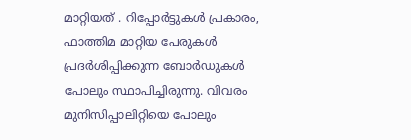മാറ്റിയത് . റിപ്പോർട്ടുകൾ പ്രകാരം, ഫാത്തിമ മാറ്റിയ പേരുകൾ പ്രദർശിപ്പിക്കുന്ന ബോർഡുകൾ പോലും സ്ഥാപിച്ചിരുന്നു. വിവരം മുനിസിപ്പാലിറ്റിയെ പോലും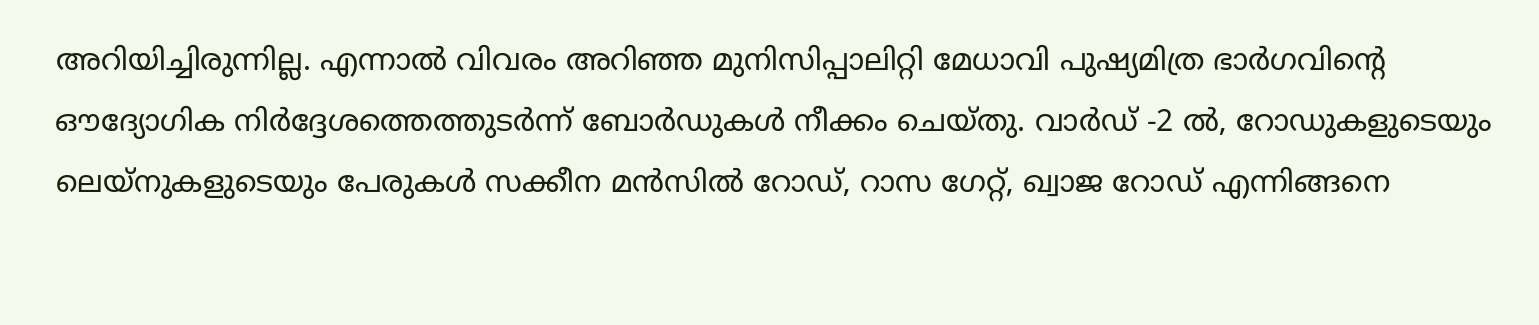അറിയിച്ചിരുന്നില്ല. എന്നാൽ വിവരം അറിഞ്ഞ മുനിസിപ്പാലിറ്റി മേധാവി പുഷ്യമിത്ര ഭാർഗവിന്റെ ഔദ്യോഗിക നിർദ്ദേശത്തെത്തുടർന്ന് ബോർഡുകൾ നീക്കം ചെയ്തു. വാർഡ് -2 ൽ, റോഡുകളുടെയും ലെയ്‌നുകളുടെയും പേരുകൾ സക്കീന മൻസിൽ റോഡ്, റാസ ഗേറ്റ്, ഖ്വാജ റോഡ് എന്നിങ്ങനെ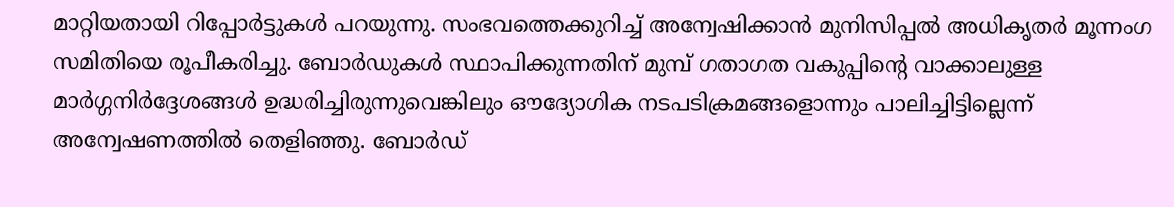മാറ്റിയതായി റിപ്പോർട്ടുകൾ പറയുന്നു. സംഭവത്തെക്കുറിച്ച് അന്വേഷിക്കാൻ മുനിസിപ്പൽ അധികൃതർ മൂന്നംഗ സമിതിയെ രൂപീകരിച്ചു. ബോർഡുകൾ സ്ഥാപിക്കുന്നതിന് മുമ്പ് ഗതാഗത വകുപ്പിന്റെ വാക്കാലുള്ള മാർഗ്ഗനിർദ്ദേശങ്ങൾ ഉദ്ധരിച്ചിരുന്നുവെങ്കിലും ഔദ്യോഗിക നടപടിക്രമങ്ങളൊന്നും പാലിച്ചിട്ടില്ലെന്ന് അന്വേഷണത്തിൽ തെളിഞ്ഞു. ബോർഡ്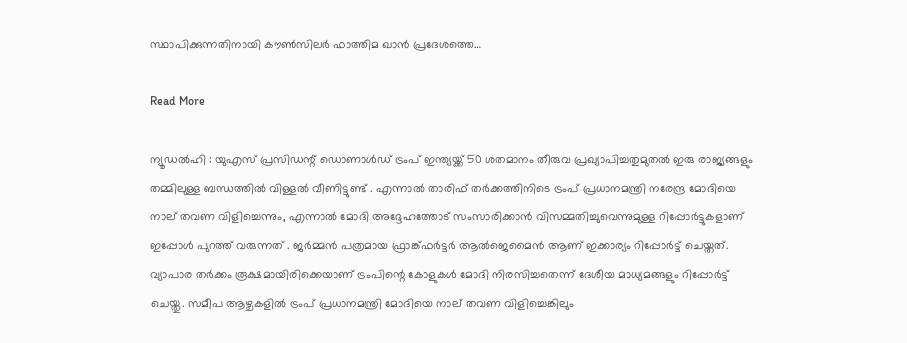സ്ഥാപിക്കുന്നതിനായി കൗൺസിലർ ഫാത്തിമ ഖാൻ പ്രദേശത്തെ…

Read More

ന്യൂഡൽഹി : യുഎസ് പ്രസിഡന്റ് ഡൊണാൾഡ് ട്രംപ് ഇന്ത്യയ്ക്ക് 50 ശതമാനം തീരുവ പ്രഖ്യാപിച്ചതുമുതൽ ഇരു രാജ്യങ്ങളും തമ്മിലുള്ള ബന്ധത്തിൽ വിള്ളൽ വീണിട്ടുണ്ട് . എന്നാൽ താരിഫ് തർക്കത്തിനിടെ ട്രംപ് പ്രധാനമന്ത്രി നരേന്ദ്ര മോദിയെ നാല് തവണ വിളിച്ചെന്നും, എന്നാൽ മോദി അദ്ദേഹത്തോട് സംസാരിക്കാൻ വിസമ്മതിച്ചുവെന്നുമുള്ള റിപ്പോർട്ടുകളാണ് ഇപ്പോൾ പുറത്ത് വരുന്നത് . ജർമ്മൻ പത്രമായ ഫ്രാങ്ക്ഫർട്ടർ ആൽജെമൈൻ ആണ് ഇക്കാര്യം റിപ്പോർട്ട് ചെയ്തത്. വ്യാപാര തർക്കം രൂക്ഷമായിരിക്കെയാണ് ട്രംപിന്റെ കോളുകൾ മോദി നിരസിച്ചതെന്ന് ദേശീയ മാധ്യമങ്ങളും റിപ്പോർട്ട് ചെയ്തു. സമീപ ആഴ്ചകളിൽ ട്രംപ് പ്രധാനമന്ത്രി മോദിയെ നാല് തവണ വിളിച്ചെങ്കിലും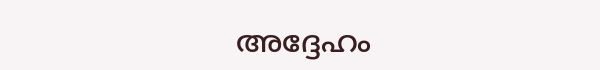അദ്ദേഹം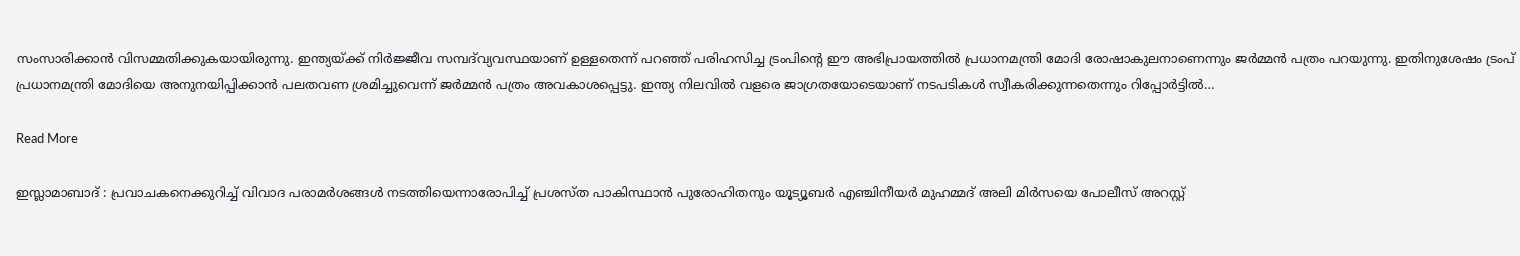സംസാരിക്കാൻ വിസമ്മതിക്കുകയായിരുന്നു. ഇന്ത്യയ്ക്ക് നിർജ്ജീവ സമ്പദ്‌വ്യവസ്ഥയാണ് ഉള്ളതെന്ന് പറഞ്ഞ് പരിഹസിച്ച ട്രംപിന്റെ ഈ അഭിപ്രായത്തിൽ പ്രധാനമന്ത്രി മോദി രോഷാകുലനാണെന്നും ജർമ്മൻ പത്രം പറയുന്നു. ഇതിനുശേഷം ട്രംപ് പ്രധാനമന്ത്രി മോദിയെ അനുനയിപ്പിക്കാൻ പലതവണ ശ്രമിച്ചുവെന്ന് ജർമ്മൻ പത്രം അവകാശപ്പെട്ടു. ഇന്ത്യ നിലവിൽ വളരെ ജാഗ്രതയോടെയാണ് നടപടികൾ സ്വീകരിക്കുന്നതെന്നും റിപ്പോർട്ടിൽ…

Read More

ഇസ്ലാമാബാദ് : പ്രവാചകനെക്കുറിച്ച് വിവാദ പരാമർശങ്ങൾ നടത്തിയെന്നാരോപിച്ച് പ്രശസ്ത പാകിസ്ഥാൻ പുരോഹിതനും യൂട്യൂബർ എഞ്ചിനീയർ മുഹമ്മദ് അലി മിർസയെ പോലീസ് അറസ്റ്റ്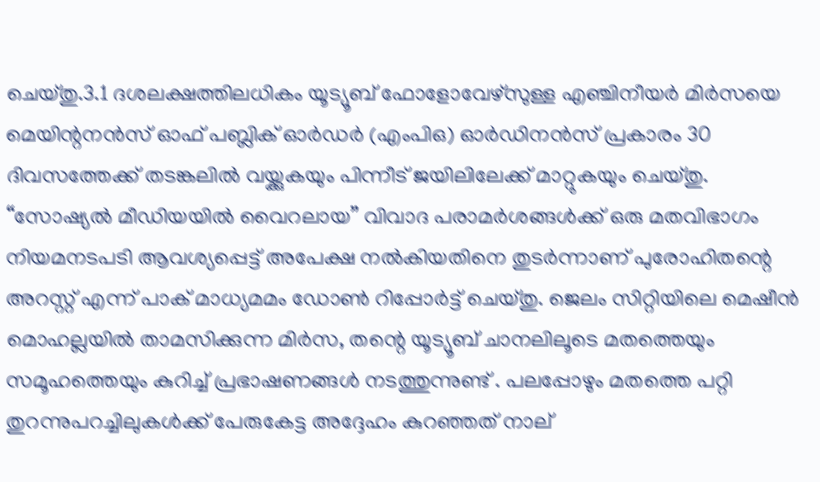ചെയ്തു.3.1 ദശലക്ഷത്തിലധികം യൂട്യൂബ് ഫോളോവേഴ്‌സുള്ള എഞ്ചിനീയർ മിർസയെ മെയിന്റനൻസ് ഓഫ് പബ്ലിക് ഓർഡർ (എംപിഒ) ഓർഡിനൻസ് പ്രകാരം 30 ദിവസത്തേക്ക് തടങ്കലിൽ വയ്ക്കുകയും പിന്നീട് ജയിലിലേക്ക് മാറ്റുകയും ചെയ്തു. “സോഷ്യൽ മീഡിയയിൽ വൈറലായ” വിവാദ പരാമർശങ്ങൾക്ക് ഒരു മതവിഭാഗം നിയമനടപടി ആവശ്യപ്പെട്ട് അപേക്ഷ നൽകിയതിനെ തുടർന്നാണ് പുരോഹിതന്റെ അറസ്റ്റ് എന്ന് പാക് മാധ്യമമം ഡോൺ റിപ്പോർട്ട് ചെയ്തു. ജെലം സിറ്റിയിലെ മെഷീൻ മൊഹല്ലയിൽ താമസിക്കുന്ന മിർസ, തന്റെ യൂട്യൂബ് ചാനലിലൂടെ മതത്തെയും സമൂഹത്തെയും കുറിച്ച് പ്രഭാഷണങ്ങൾ നടത്തുന്നുണ്ട് . പലപ്പോഴും മതത്തെ പറ്റി തുറന്നുപറച്ചിലുകൾക്ക് പേരുകേട്ട അദ്ദേഹം കുറഞ്ഞത് നാല്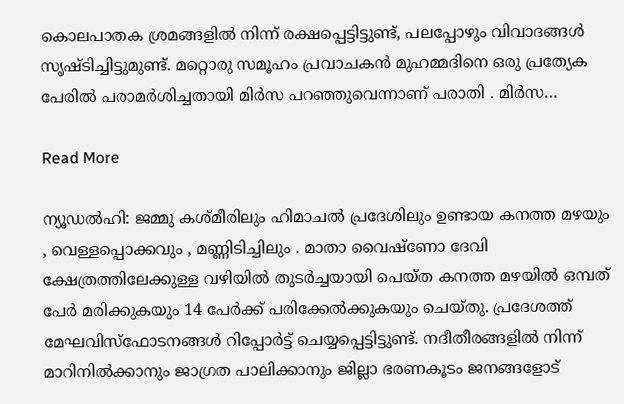കൊലപാതക ശ്രമങ്ങളിൽ നിന്ന് രക്ഷപ്പെട്ടിട്ടുണ്ട്, പലപ്പോഴും വിവാദങ്ങൾ സൃഷ്ടിച്ചിട്ടുമുണ്ട്. മറ്റൊരു സമൂഹം പ്രവാചകൻ മുഹമ്മദിനെ ഒരു പ്രത്യേക പേരിൽ പരാമർശിച്ചതായി മിർസ പറഞ്ഞുവെന്നാണ് പരാതി . മിർസ…

Read More

ന്യൂഡൽഹി: ജമ്മു കശ്മീരിലും ഹിമാചൽ പ്രദേശിലും ഉണ്ടായ കനത്ത മഴയും , വെള്ളപ്പൊക്കവും , മണ്ണിടിച്ചിലും . മാതാ വൈഷ്ണോ ദേവി ക്ഷേത്രത്തിലേക്കുള്ള വഴിയിൽ തുടർച്ചയായി പെയ്ത കനത്ത മഴയിൽ ഒമ്പത് പേർ മരിക്കുകയും 14 പേർക്ക് പരിക്കേൽക്കുകയും ചെയ്തു. പ്രദേശത്ത് മേഘവിസ്ഫോടനങ്ങൾ റിപ്പോർട്ട് ചെയ്യപ്പെട്ടിട്ടുണ്ട്. നദീതീരങ്ങളിൽ നിന്ന് മാറിനിൽക്കാനും ജാഗ്രത പാലിക്കാനും ജില്ലാ ഭരണകൂടം ജനങ്ങളോട്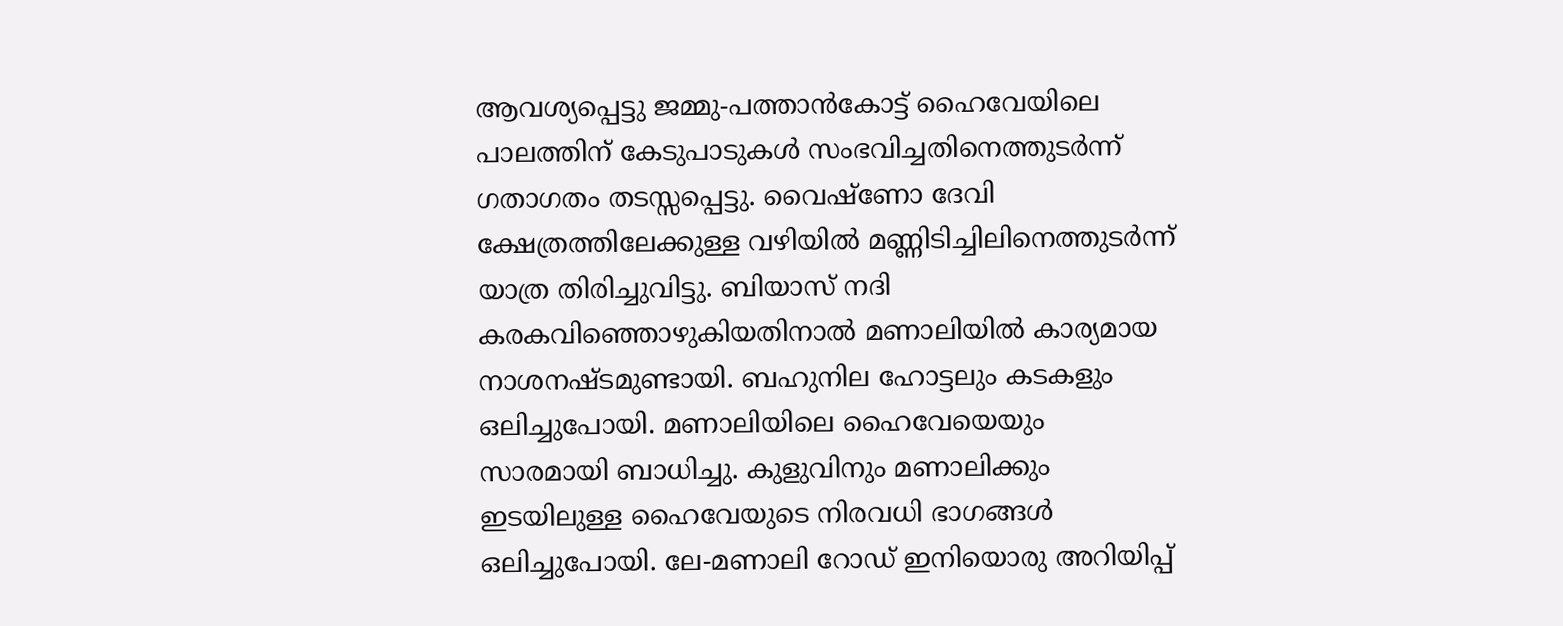ആവശ്യപ്പെട്ടു ജമ്മു-പത്താൻകോട്ട് ഹൈവേയിലെ പാലത്തിന് കേടുപാടുകൾ സംഭവിച്ചതിനെത്തുടർന്ന് ഗതാഗതം തടസ്സപ്പെട്ടു. വൈഷ്ണോ ദേവി ക്ഷേത്രത്തിലേക്കുള്ള വഴിയിൽ മണ്ണിടിച്ചിലിനെത്തുടർന്ന് യാത്ര തിരിച്ചുവിട്ടു. ബിയാസ് നദി കരകവിഞ്ഞൊഴുകിയതിനാൽ മണാലിയിൽ കാര്യമായ നാശനഷ്ടമുണ്ടായി. ബഹുനില ഹോട്ടലും കടകളും ഒലിച്ചുപോയി. മണാലിയിലെ ഹൈവേയെയും സാരമായി ബാധിച്ചു. കുളുവിനും മണാലിക്കും ഇടയിലുള്ള ഹൈവേയുടെ നിരവധി ഭാഗങ്ങൾ ഒലിച്ചുപോയി. ലേ-മണാലി റോഡ് ഇനിയൊരു അറിയിപ്പ്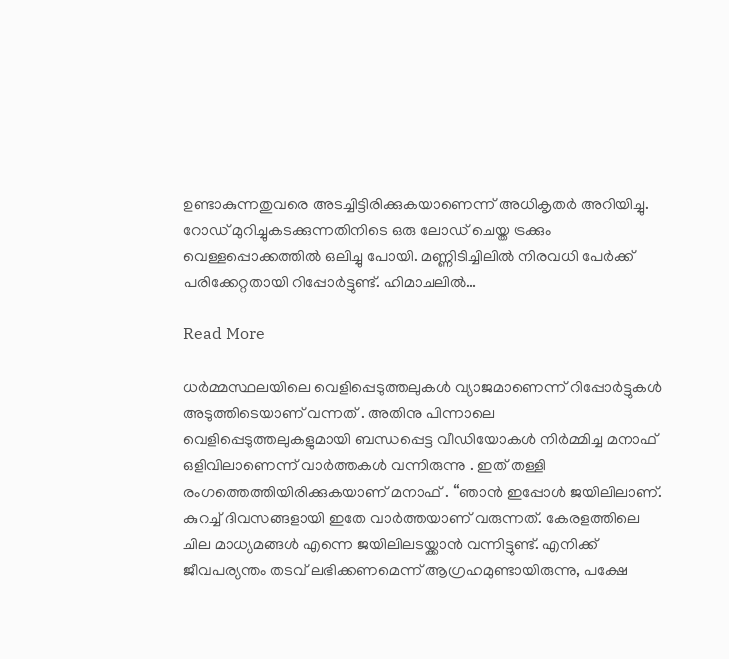ഉണ്ടാകുന്നതുവരെ അടച്ചിട്ടിരിക്കുകയാണെന്ന് അധികൃതർ അറിയിച്ചു. റോഡ് മുറിച്ചുകടക്കുന്നതിനിടെ ഒരു ലോഡ് ചെയ്ത ട്രക്കും വെള്ളപ്പൊക്കത്തിൽ ഒലിച്ചു പോയി. മണ്ണിടിച്ചിലിൽ നിരവധി പേർക്ക് പരിക്കേറ്റതായി റിപ്പോർട്ടുണ്ട്. ഹിമാചലിൽ…

Read More

ധർമ്മസ്ഥലയിലെ വെളിപ്പെടുത്തലുകൾ വ്യാജമാണെന്ന് റിപ്പോർട്ടുകൾ അടുത്തിടെയാണ് വന്നത് . അതിനു പിന്നാലെ വെളിപ്പെടുത്തലുകളുമായി ബന്ധപ്പെട്ട വീഡിയോകൾ നിർമ്മിച്ച മനാഫ് ഒളിവിലാണെന്ന് വാർത്തകൾ വന്നിരുന്നു . ഇത് തള്ളി രംഗത്തെത്തിയിരിക്കുകയാണ് മനാഫ് . “ഞാൻ ഇപ്പോൾ ജയിലിലാണ്. കുറച്ച് ദിവസങ്ങളായി ഇതേ വാർത്തയാണ് വരുന്നത്. കേരളത്തിലെ ചില മാധ്യമങ്ങൾ എന്നെ ജയിലിലടയ്ക്കാൻ വന്നിട്ടുണ്ട്. എനിക്ക് ജീവപര്യന്തം തടവ് ലഭിക്കണമെന്ന് ആഗ്രഹമുണ്ടായിരുന്നു, പക്ഷേ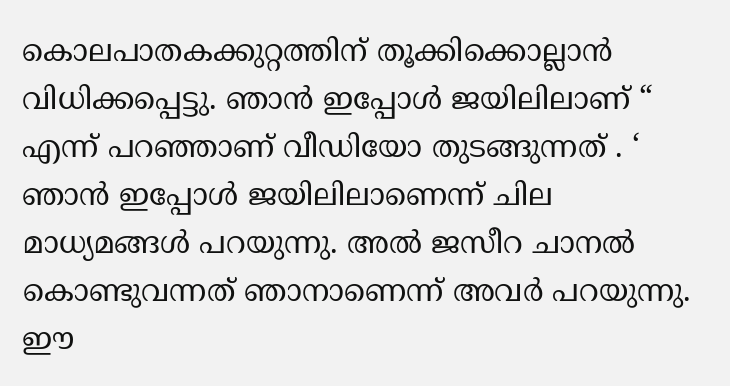കൊലപാതകക്കുറ്റത്തിന് തൂക്കിക്കൊല്ലാൻ വിധിക്കപ്പെട്ടു. ഞാൻ ഇപ്പോൾ ജയിലിലാണ് “ എന്ന് പറഞ്ഞാണ് വീഡിയോ തുടങ്ങുന്നത് . ‘ ഞാൻ ഇപ്പോൾ ജയിലിലാണെന്ന് ചില മാധ്യമങ്ങൾ പറയുന്നു. അൽ ജസീറ ചാനൽ കൊണ്ടുവന്നത് ഞാനാണെന്ന് അവർ പറയുന്നു. ഈ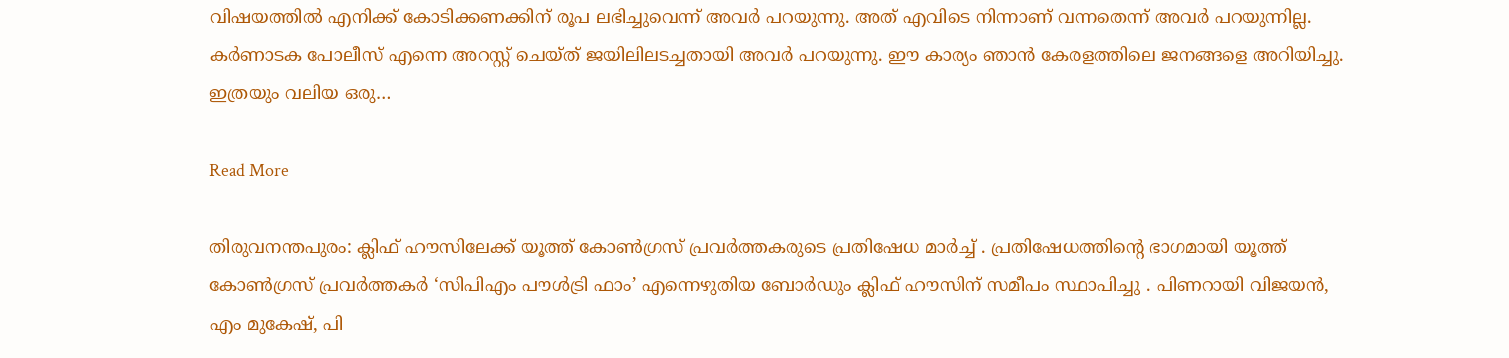വിഷയത്തിൽ എനിക്ക് കോടിക്കണക്കിന് രൂപ ലഭിച്ചുവെന്ന് അവർ പറയുന്നു. അത് എവിടെ നിന്നാണ് വന്നതെന്ന് അവർ പറയുന്നില്ല. കർണാടക പോലീസ് എന്നെ അറസ്റ്റ് ചെയ്ത് ജയിലിലടച്ചതായി അവർ പറയുന്നു. ഈ കാര്യം ഞാൻ കേരളത്തിലെ ജനങ്ങളെ അറിയിച്ചു. ഇത്രയും വലിയ ഒരു…

Read More

തിരുവനന്തപുരം: ക്ലിഫ് ഹൗസിലേക്ക് യൂത്ത് കോൺഗ്രസ് പ്രവർത്തകരുടെ പ്രതിഷേധ മാർച്ച് . പ്രതിഷേധത്തിന്റെ ഭാഗമായി യൂത്ത് കോൺഗ്രസ് പ്രവർത്തകർ ‘സിപിഎം പൗൾട്രി ഫാം’ എന്നെഴുതിയ ബോർഡും ക്ലിഫ് ഹൗസിന് സമീപം സ്ഥാപിച്ചു . പിണറായി വിജയൻ, എം മുകേഷ്, പി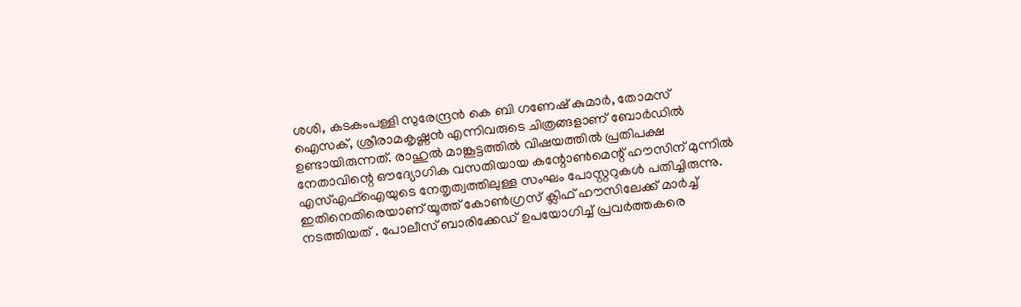ശശി, കടകംപള്ളി സുരേന്ദ്രൻ കെ ബി ഗണേഷ് കുമാർ, തോമസ് ഐസക്, ശ്രീരാമകൃഷ്ണൻ എന്നിവരുടെ ചിത്രങ്ങളാണ് ബോർഡിൽ ഉണ്ടായിരുന്നത്. രാഹുൽ മാങ്കൂട്ടത്തിൽ വിഷയത്തിൽ പ്രതിപക്ഷ നേതാവിന്റെ ഔദ്യോഗിക വസതിയായ കന്റോൺമെന്റ് ഹൗസിന് മുന്നിൽ എസ്എഫ്ഐയുടെ നേതൃത്വത്തിലുള്ള സംഘം പോസ്റ്ററുകൾ പതിച്ചിരുന്നു. ഇതിനെതിരെയാണ് യൂത്ത് കോൺഗ്രസ് ക്ലിഫ് ഹൗസിലേക്ക് മാർച്ച് നടത്തിയത് . പോലീസ് ബാരിക്കേഡ് ഉപയോഗിച്ച് പ്രവർത്തകരെ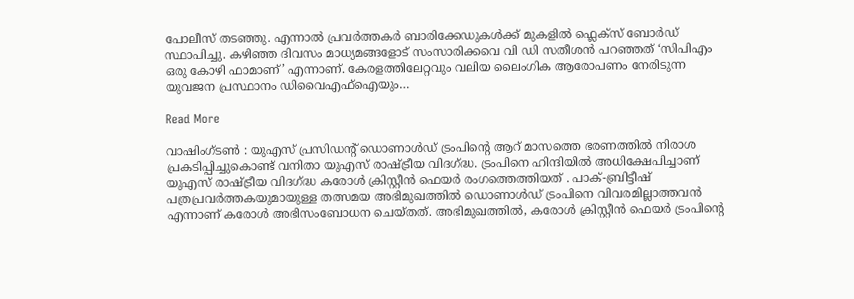പോലീസ് തടഞ്ഞു. എന്നാൽ പ്രവർത്തകർ ബാരിക്കേഡുകൾക്ക് മുകളിൽ ഫ്ലെക്സ് ബോർഡ് സ്ഥാപിച്ചു. കഴിഞ്ഞ ദിവസം മാധ്യമങ്ങളോട് സംസാരിക്കവെ വി ഡി സതീശൻ പറഞ്ഞത് ‘സിപിഎം ഒരു കോഴി ഫാമാണ്’ എന്നാണ്. കേരളത്തിലേറ്റവും വലിയ ലൈംഗിക ആരോപണം നേരിടുന്ന യുവജന പ്രസ്ഥാനം ഡിവൈഎഫ്ഐയും…

Read More

വാഷിംഗ്ടൺ : യുഎസ് പ്രസിഡന്റ് ഡൊണാൾഡ് ട്രംപിന്റെ ആറ് മാസത്തെ ഭരണത്തിൽ നിരാശ പ്രകടിപ്പിച്ചുകൊണ്ട് വനിതാ യുഎസ് രാഷ്ട്രീയ വിദഗ്ദ്ധ. ട്രംപിനെ ഹിന്ദിയിൽ അധിക്ഷേപിച്ചാണ് യുഎസ് രാഷ്ട്രീയ വിദഗ്ദ്ധ കരോൾ ക്രിസ്റ്റീൻ ഫെയർ രംഗത്തെത്തിയത് . പാക്-ബ്രിട്ടീഷ് പത്രപ്രവർത്തകയുമായുള്ള തത്സമയ അഭിമുഖത്തിൽ ഡൊണാൾഡ് ട്രംപിനെ വിവരമില്ലാത്തവൻ എന്നാണ് കരോൾ അഭിസംബോധന ചെയ്തത്. അഭിമുഖത്തിൽ, കരോൾ ക്രിസ്റ്റീൻ ഫെയർ ട്രംപിന്റെ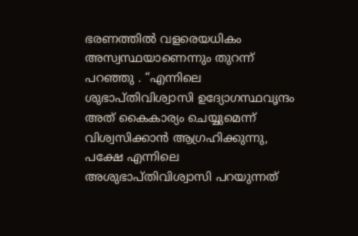ഭരണത്തിൽ വളരെയധികം അസ്വസ്ഥയാണെന്നും തുറന്ന് പറഞ്ഞു . “എന്നിലെ ശുഭാപ്തിവിശ്വാസി ഉദ്യോഗസ്ഥവൃന്ദം അത് കൈകാര്യം ചെയ്യുമെന്ന് വിശ്വസിക്കാൻ ആഗ്രഹിക്കുന്നു, പക്ഷേ എന്നിലെ അശുഭാപ്തിവിശ്വാസി പറയുന്നത്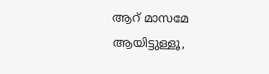ആറ് മാസമേ ആയിട്ടുള്ളൂ,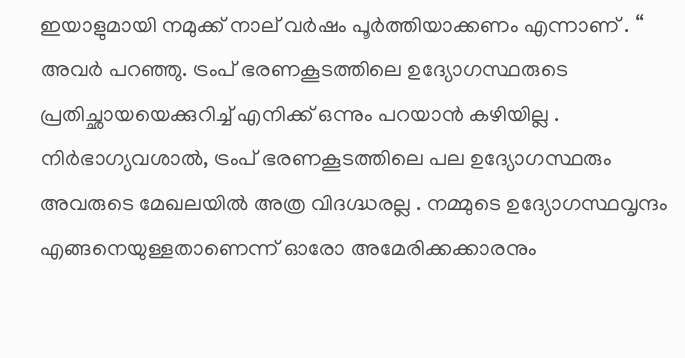ഇയാളുമായി നമുക്ക് നാല് വർഷം പൂർത്തിയാക്കണം എന്നാണ് . “ അവർ പറഞ്ഞു. ട്രംപ് ഭരണകൂടത്തിലെ ഉദ്യോഗസ്ഥരുടെ പ്രതിച്ഛായയെക്കുറിച്ച് എനിക്ക് ഒന്നും പറയാൻ കഴിയില്ല . നിർഭാഗ്യവശാൽ, ട്രംപ് ഭരണകൂടത്തിലെ പല ഉദ്യോഗസ്ഥരും അവരുടെ മേഖലയിൽ അത്ര വിദഗ്ദ്ധരല്ല . നമ്മുടെ ഉദ്യോഗസ്ഥവൃന്ദം എങ്ങനെയുള്ളതാണെന്ന് ഓരോ അമേരിക്കക്കാരനും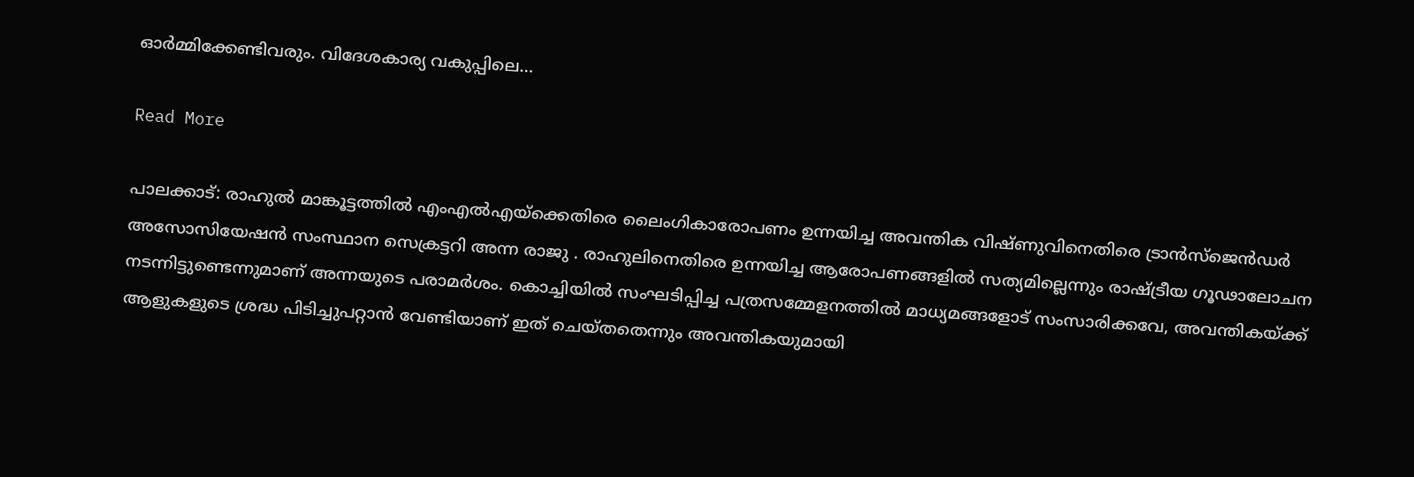ഓർമ്മിക്കേണ്ടിവരും. വിദേശകാര്യ വകുപ്പിലെ…

Read More

പാലക്കാട്: രാഹുൽ മാങ്കൂട്ടത്തിൽ എംഎൽഎയ്‌ക്കെതിരെ ലൈംഗികാരോപണം ഉന്നയിച്ച അവന്തിക വിഷ്ണുവിനെതിരെ ട്രാൻസ്‌ജെൻഡർ അസോസിയേഷൻ സംസ്ഥാന സെക്രട്ടറി അന്ന രാജു . രാഹുലിനെതിരെ ഉന്നയിച്ച ആരോപണങ്ങളിൽ സത്യമില്ലെന്നും രാഷ്ട്രീയ ഗൂഢാലോചന നടന്നിട്ടുണ്ടെന്നുമാണ് അന്നയുടെ പരാമർശം. കൊച്ചിയിൽ സംഘടിപ്പിച്ച പത്രസമ്മേളനത്തിൽ മാധ്യമങ്ങളോട് സംസാരിക്കവേ, അവന്തികയ്ക്ക് ആളുകളുടെ ശ്രദ്ധ പിടിച്ചുപറ്റാൻ വേണ്ടിയാണ് ഇത് ചെയ്തതെന്നും അവന്തികയുമായി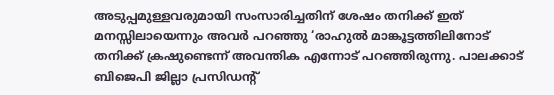അടുപ്പമുള്ളവരുമായി സംസാരിച്ചതിന് ശേഷം തനിക്ക് ഇത് മനസ്സിലായെന്നും അവർ പറഞ്ഞു ‘രാഹുൽ മാങ്കൂട്ടത്തിലിനോട് തനിക്ക് ക്രഷുണ്ടെന്ന് അവന്തിക എന്നോട് പറഞ്ഞിരുന്നു. പാലക്കാട് ബിജെപി ജില്ലാ പ്രസിഡന്റ്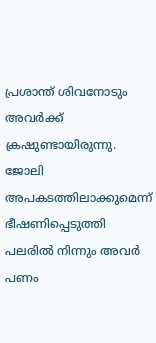പ്രശാന്ത് ശിവനോടും അവർക്ക് ക്രഷുണ്ടായിരുന്നു. ജോലി അപകടത്തിലാക്കുമെന്ന് ഭീഷണിപ്പെടുത്തി പലരിൽ നിന്നും അവർ പണം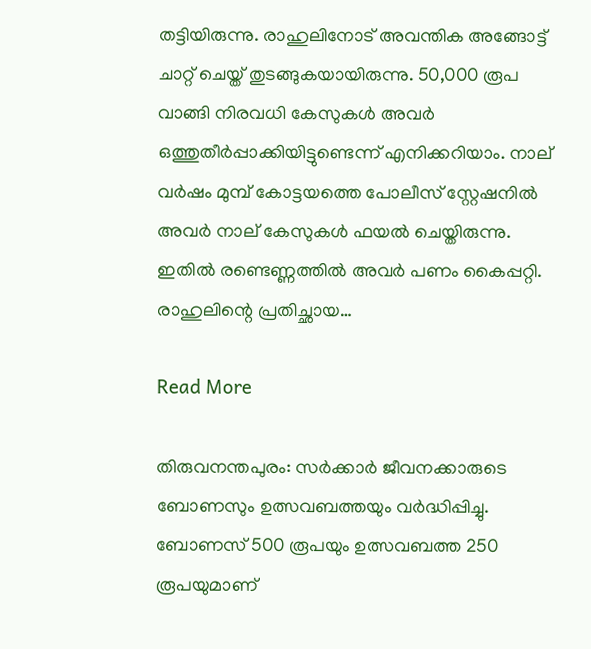തട്ടിയിരുന്നു. രാഹുലിനോട് അവന്തിക അങ്ങോട്ട് ചാറ്റ് ചെയ്ത് തുടങ്ങുകയായിരുന്നു. 50,000 രൂപ വാങ്ങി നിരവധി കേസുകൾ അവർ ഒത്തുതീർപ്പാക്കിയിട്ടുണ്ടെന്ന് എനിക്കറിയാം. നാല് വർഷം മുമ്പ് കോട്ടയത്തെ പോലീസ് സ്റ്റേഷനിൽ അവർ നാല് കേസുകൾ ഫയൽ ചെയ്തിരുന്നു. ഇതിൽ രണ്ടെണ്ണത്തിൽ അവർ പണം കൈപ്പറ്റി. രാഹുലിന്റെ പ്രതിച്ഛായ…

Read More

തിരുവനന്തപുരം: സർക്കാർ ജീവനക്കാരുടെ ബോണസും ഉത്സവബത്തയും വർദ്ധിപ്പിച്ചു. ബോണസ് 500 രൂപയും ഉത്സവബത്ത 250 രൂപയുമാണ്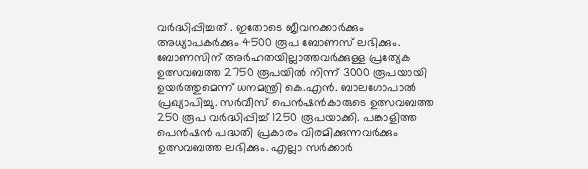വർദ്ധിപ്പിച്ചത് . ഇതോടെ ജീവനക്കാർക്കും അധ്യാപകർക്കും 4500 രൂപ ബോണസ് ലഭിക്കും. ബോണസിന് അർഹതയില്ലാത്തവർക്കുള്ള പ്രത്യേക ഉത്സവബത്ത 2750 രൂപയിൽ നിന്ന് 3000 രൂപയായി ഉയർത്തുമെന്ന് ധനമന്ത്രി കെ.എൻ. ബാലഗോപാൽ പ്രഖ്യാപിച്ചു. സർവീസ് പെൻഷൻകാരുടെ ഉത്സവബത്ത 250 രൂപ വർദ്ധിപ്പിച്ച് 1250 രൂപയാക്കി. പങ്കാളിത്ത പെൻഷൻ പദ്ധതി പ്രകാരം വിരമിക്കുന്നവർക്കും ഉത്സവബത്ത ലഭിക്കും. എല്ലാ സർക്കാർ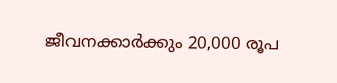ജീവനക്കാർക്കും 20,000 രൂപ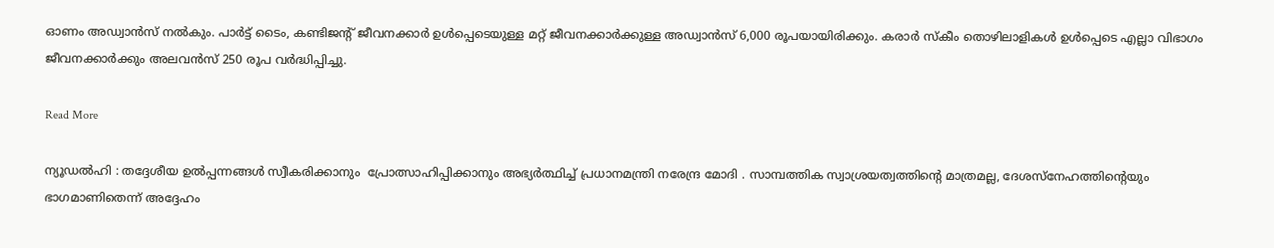ഓണം അഡ്വാൻസ് നൽകും. പാർട്ട് ടൈം, കണ്ടിജന്റ് ജീവനക്കാർ ഉൾപ്പെടെയുള്ള മറ്റ് ജീവനക്കാർക്കുള്ള അഡ്വാൻസ് 6,000 രൂപയായിരിക്കും. കരാർ സ്കീം തൊഴിലാളികൾ ഉൾപ്പെടെ എല്ലാ വിഭാഗം ജീവനക്കാർക്കും അലവൻസ് 250 രൂപ വർദ്ധിപ്പിച്ചു.

Read More

ന്യൂഡൽഹി : തദ്ദേശീയ ഉൽപ്പന്നങ്ങൾ സ്വീകരിക്കാനും  പ്രോത്സാഹിപ്പിക്കാനും അഭ്യർത്ഥിച്ച് പ്രധാനമന്ത്രി നരേന്ദ്ര മോദി . സാമ്പത്തിക സ്വാശ്രയത്വത്തിന്റെ മാത്രമല്ല, ദേശസ്‌നേഹത്തിന്റെയും ഭാഗമാണിതെന്ന് അദ്ദേഹം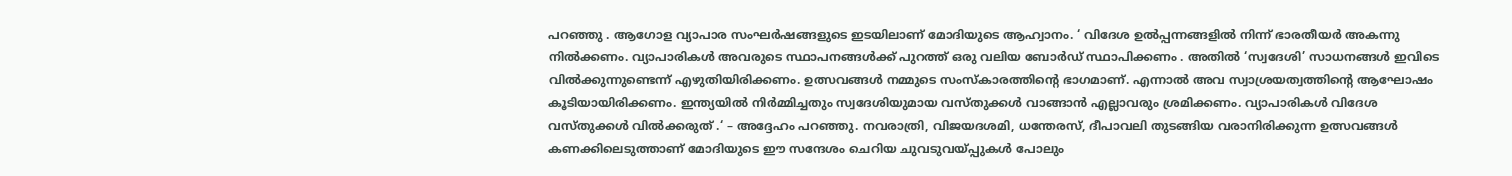പറഞ്ഞു . ആഗോള വ്യാപാര സംഘർഷങ്ങളുടെ ഇടയിലാണ് മോദിയുടെ ആഹ്വാനം. ‘ വിദേശ ഉൽപ്പന്നങ്ങളിൽ നിന്ന് ഭാരതീയർ അകന്നു നിൽക്കണം. വ്യാപാരികൾ അവരുടെ സ്ഥാപനങ്ങൾക്ക് പുറത്ത് ഒരു വലിയ ബോർഡ് സ്ഥാപിക്കണം . അതിൽ ‘സ്വദേശി’ സാധനങ്ങൾ ഇവിടെ വിൽക്കുന്നുണ്ടെന്ന് എഴുതിയിരിക്കണം. ഉത്സവങ്ങൾ നമ്മുടെ സംസ്കാരത്തിന്റെ ഭാഗമാണ്. എന്നാൽ അവ സ്വാശ്രയത്വത്തിന്റെ ആഘോഷം കൂടിയായിരിക്കണം. ഇന്ത്യയിൽ നിർമ്മിച്ചതും സ്വദേശിയുമായ വസ്തുക്കൾ വാങ്ങാൻ എല്ലാവരും ശ്രമിക്കണം. വ്യാപാരികൾ വിദേശ വസ്തുക്കൾ വിൽക്കരുത് .‘ – അദ്ദേഹം പറഞ്ഞു. നവരാത്രി, വിജയദശമി, ധന്തേരസ്, ദീപാവലി തുടങ്ങിയ വരാനിരിക്കുന്ന ഉത്സവങ്ങൾ കണക്കിലെടുത്താണ് മോദിയുടെ ഈ സന്ദേശം ചെറിയ ചുവടുവയ്പ്പുകൾ പോലും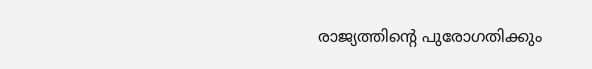രാജ്യത്തിന്റെ പുരോഗതിക്കും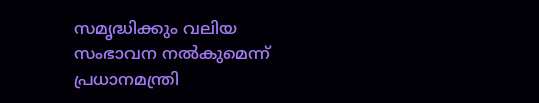സമൃദ്ധിക്കും വലിയ സംഭാവന നൽകുമെന്ന് പ്രധാനമന്ത്രി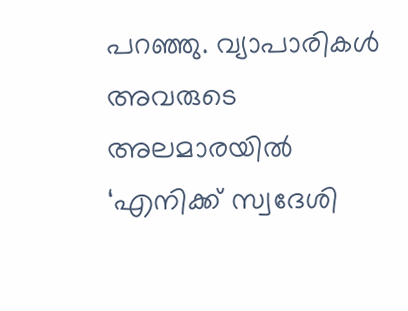പറഞ്ഞു. വ്യാപാരികൾ അവരുടെ അലമാരയിൽ ‘എനിക്ക് സ്വദേശി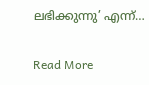ലഭിക്കുന്നു’ എന്ന്…

Read More